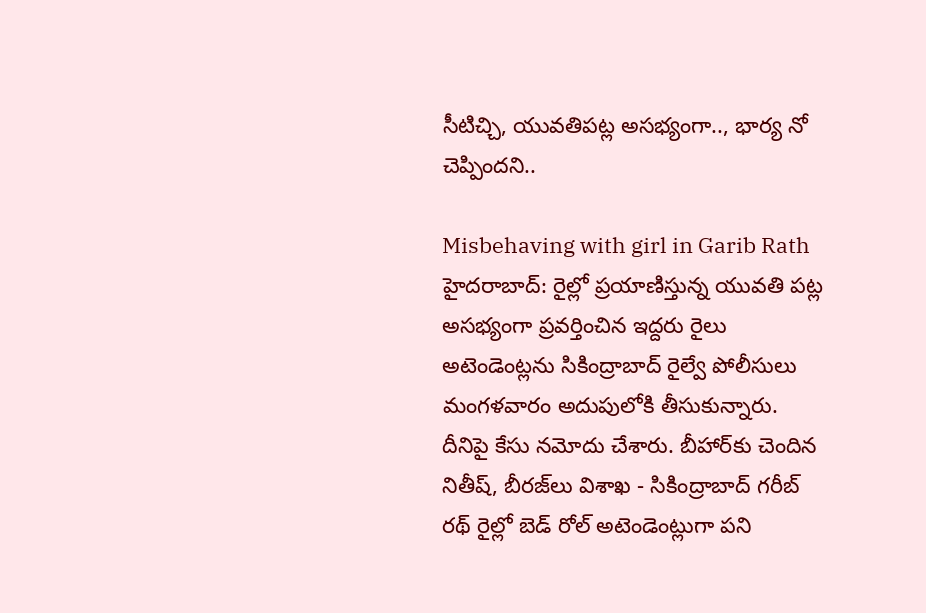సీటిచ్చి, యువతిపట్ల అసభ్యంగా.., భార్య నో చెప్పిందని..

Misbehaving with girl in Garib Rath
హైదరాబాద్: రైల్లో ప్రయాణిస్తున్న యువతి పట్ల అసభ్యంగా ప్రవర్తించిన ఇద్దరు రైలు అటెండెంట్లను సికింద్రాబాద్ రైల్వే పోలీసులు మంగళవారం అదుపులోకి తీసుకున్నారు. దీనిపై కేసు నమోదు చేశారు. బీహార్‌కు చెందిన నితీష్, బీరజ్‌లు విశాఖ - సికింద్రాబాద్ గరీబ్ రథ్ రైల్లో బెడ్ రోల్ అటెండెంట్లుగా పని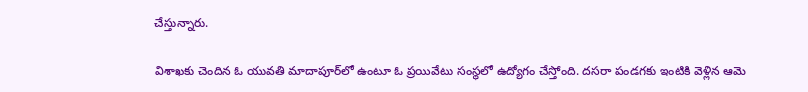చేస్తున్నారు.

విశాఖకు చెందిన ఓ యువతి మాదాపూర్‌లో ఉంటూ ఓ ప్రయివేటు సంస్థలో ఉద్యోగం చేస్తోంది. దసరా పండగకు ఇంటికి వెళ్లిన ఆమె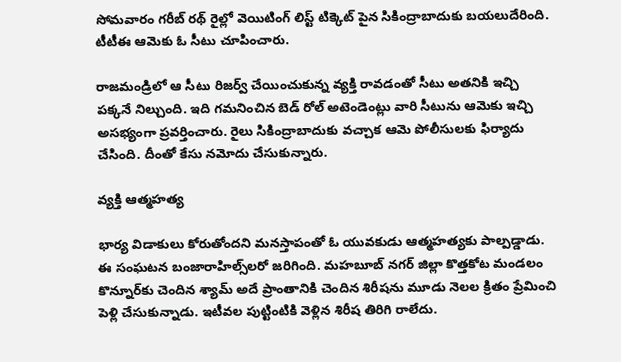సోమవారం గరీబ్ రథ్ రైల్లో వెయిటింగ్ లిస్ట్ టిక్కెట్ పైన సికింద్రాబాదుకు బయలుదేరింది. టీటీఈ ఆమెకు ఓ సీటు చూపించారు.

రాజమండ్రిలో ఆ సీటు రిజర్వ్ చేయించుకున్న వ్యక్తి రావడంతో సీటు అతనికి ఇచ్చి పక్కనే నిల్చుంది. ఇది గమనించిన బెడ్ రోల్ అటెండెంట్లు వారి సీటును ఆమెకు ఇచ్చి అసభ్యంగా ప్రవర్తించారు. రైలు సికింద్రాబాదుకు వచ్చాక ఆమె పోలీసులకు ఫిర్యాదు చేసింది. దీంతో కేసు నమోదు చేసుకున్నారు.

వ్యక్తి ఆత్మహత్య

భార్య విడాకులు కోరుతోందని మనస్తాపంతో ఓ యువకుడు ఆత్మహత్యకు పాల్పడ్డాడు. ఈ సంఘటన బంజారాహిల్స్‌లరో జరిగింది. మహబూబ్ నగర్ జిల్లా కొత్తకోట మండలం కొన్నూర్‌కు చెందిన శ్యామ్ అదే ప్రాంతానికి చెందిన శిరీషను మూడు నెలల క్రితం ప్రేమించి పెళ్లి చేసుకున్నాడు. ఇటీవల పుట్టింటికి వెళ్లిన శిరీష తిరిగి రాలేదు.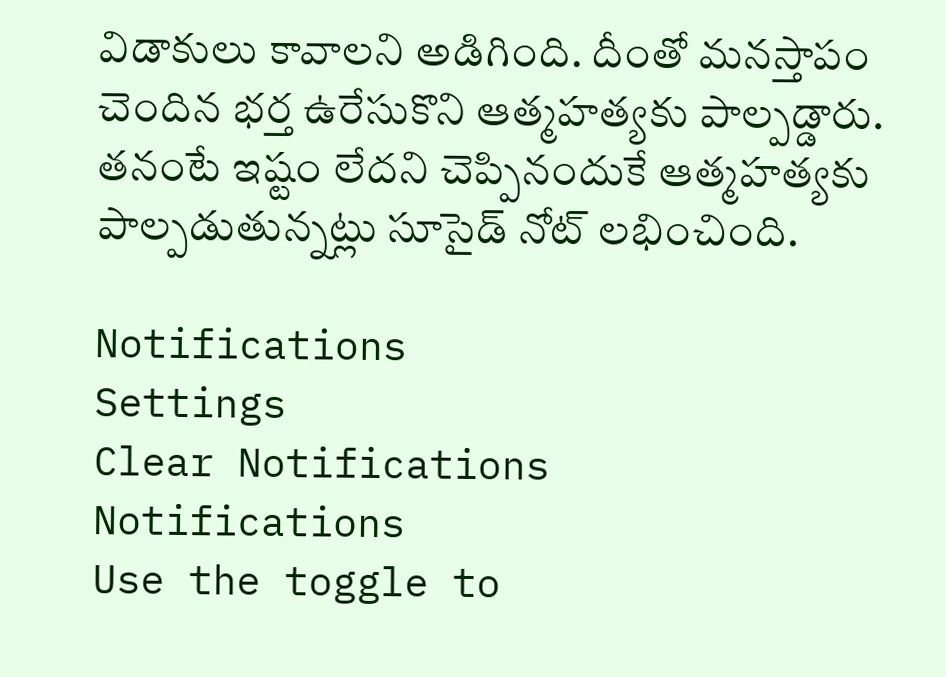విడాకులు కావాలని అడిగింది. దీంతో మనస్తాపం చెందిన భర్త ఉరేసుకొని ఆత్మహత్యకు పాల్పడ్డారు. తనంటే ఇష్టం లేదని చెప్పినందుకే ఆత్మహత్యకు పాల్పడుతున్నట్లు సూసైడ్ నోట్ లభించింది.

Notifications
Settings
Clear Notifications
Notifications
Use the toggle to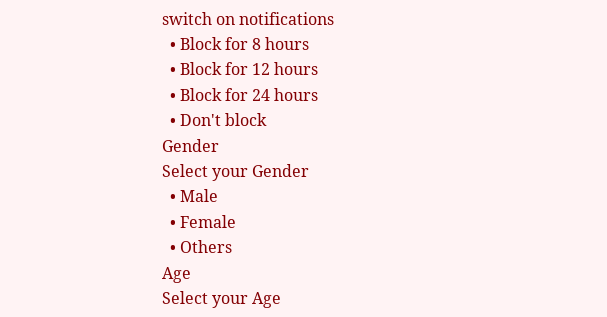switch on notifications
  • Block for 8 hours
  • Block for 12 hours
  • Block for 24 hours
  • Don't block
Gender
Select your Gender
  • Male
  • Female
  • Others
Age
Select your Age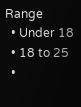Range
  • Under 18
  • 18 to 25
  •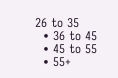26 to 35
  • 36 to 45
  • 45 to 55
  • 55+